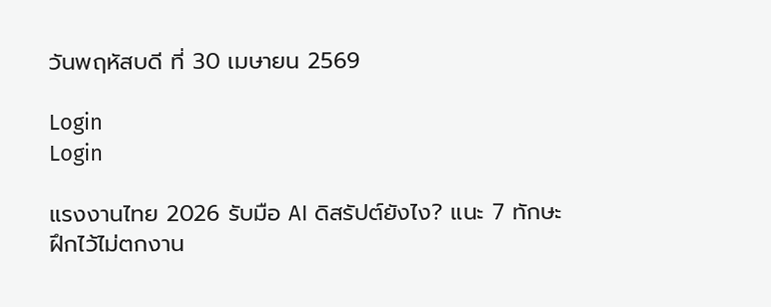วันพฤหัสบดี ที่ 30 เมษายน 2569

Login
Login

แรงงานไทย 2026 รับมือ AI ดิสรัปต์ยังไง? แนะ 7 ทักษะฝึกไว้ไม่ตกงาน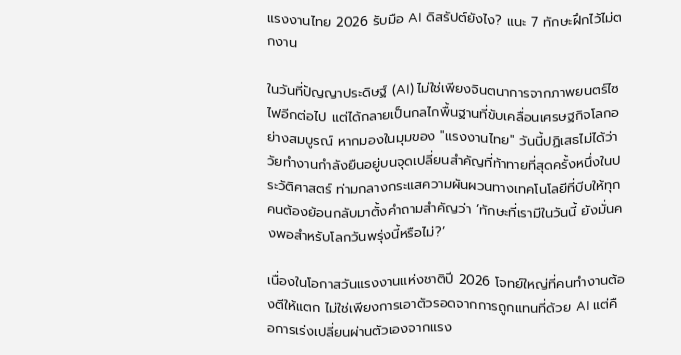แรงงานไทย 2026 รับมือ AI ดิสรัปต์ยังไง? แนะ 7 ทักษะฝึกไว้ไม่ตกงาน

ในวันที่ปัญญาประดิษฐ์ (AI) ไม่ใช่เพียงจินตนาการจากภาพยนตร์ไซไฟอีกต่อไป แต่ได้กลายเป็นกลไกพื้นฐานที่ขับเคลื่อนเศรษฐกิจโลกอย่างสมบูรณ์ หากมองในมุมของ "แรงงานไทย" วันนี้ปฏิเสธไม่ได้ว่าวัยทำงานกำลังยืนอยู่บนจุดเปลี่ยนสำคัญที่ท้าทายที่สุดครั้งหนึ่งในประวัติศาสตร์ ท่ามกลางกระแสความผันผวนทางเทคโนโลยีที่บีบให้ทุกคนต้องย้อนกลับมาตั้งคำถามสำคัญว่า ‘ทักษะที่เรามีในวันนี้ ยังมั่นคงพอสำหรับโลกวันพรุ่งนี้หรือไม่?’

เนื่องในโอกาสวันแรงงานแห่งชาติปี 2026 โจทย์ใหญ่ที่คนทำงานต้องตีให้แตก ไม่ใช่เพียงการเอาตัวรอดจากการถูกแทนที่ด้วย AI แต่คือการเร่งเปลี่ยนผ่านตัวเองจากแรง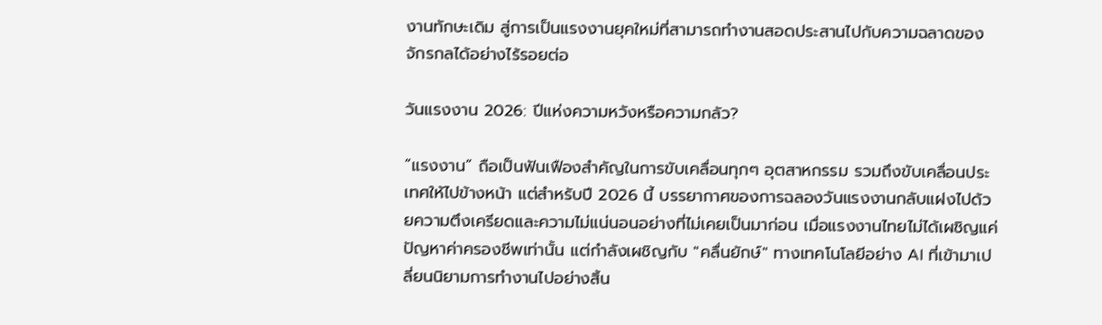งานทักษะเดิม สู่การเป็นแรงงานยุคใหม่ที่สามารถทำงานสอดประสานไปกับความฉลาดของจักรกลได้อย่างไร้รอยต่อ

วันแรงงาน 2026: ปีแห่งความหวังหรือความกลัว?

“แรงงาน” ถือเป็นฟันเฟืองสำคัญในการขับเคลื่อนทุกๆ อุตสาหกรรม รวมถึงขับเคลื่อนประเทศให้ไปข้างหน้า แต่สำหรับปี 2026 นี้ บรรยากาศของการฉลองวันแรงงานกลับแฝงไปด้วยความตึงเครียดและความไม่แน่นอนอย่างที่ไม่เคยเป็นมาก่อน เมื่อแรงงานไทยไม่ได้เผชิญแค่ปัญหาค่าครองชีพเท่านั้น แต่กำลังเผชิญกับ "คลื่นยักษ์" ทางเทคโนโลยีอย่าง AI ที่เข้ามาเปลี่ยนนิยามการทำงานไปอย่างสิ้น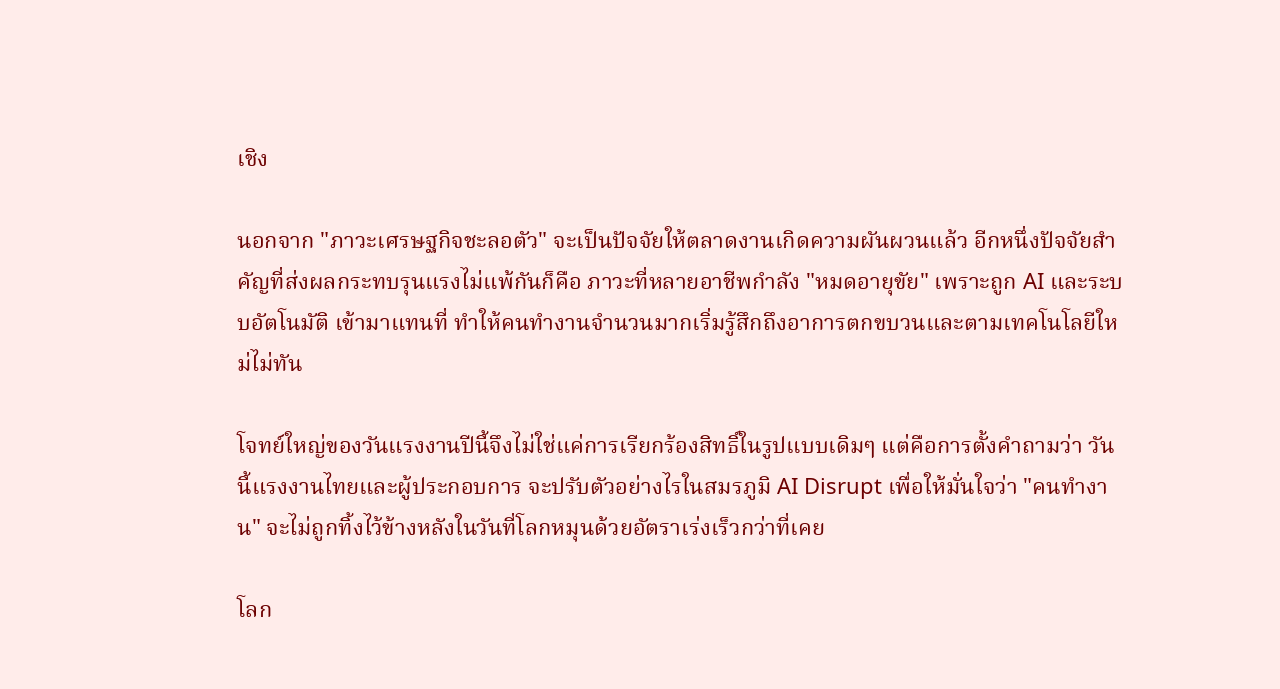เชิง

นอกจาก "ภาวะเศรษฐกิจชะลอตัว" จะเป็นปัจจัยให้ตลาดงานเกิดความผันผวนแล้ว อีกหนึ่งปัจจัยสำคัญที่ส่งผลกระทบรุนแรงไม่แพ้กันก็คือ ภาวะที่หลายอาชีพกำลัง "หมดอายุขัย" เพราะถูก AI และระบบอัตโนมัติ เข้ามาแทนที่ ทำให้คนทำงานจำนวนมากเริ่มรู้สึกถึงอาการตกขบวนและตามเทคโนโลยีใหม่ไม่ทัน

โจทย์ใหญ่ของวันแรงงานปีนี้จึงไม่ใช่แค่การเรียกร้องสิทธิ์ในรูปแบบเดิมๆ แต่คือการตั้งคำถามว่า วันนี้แรงงานไทยและผู้ประกอบการ จะปรับตัวอย่างไรในสมรภูมิ AI Disrupt เพื่อให้มั่นใจว่า "คนทำงาน" จะไม่ถูกทิ้งไว้ข้างหลังในวันที่โลกหมุนด้วยอัตราเร่งเร็วกว่าที่เคย

โลก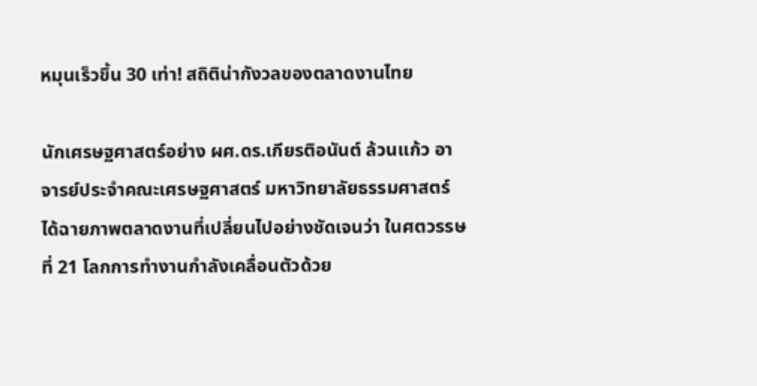หมุนเร็วขึ้น 30 เท่า! สถิติน่ากังวลของตลาดงานไทย

นักเศรษฐศาสตร์อย่าง ผศ.ดร.เกียรติอนันต์ ล้วนแก้ว อาจารย์ประจำคณะเศรษฐศาสตร์ มหาวิทยาลัยธรรมศาสตร์ ได้ฉายภาพตลาดงานที่เปลี่ยนไปอย่างชัดเจนว่า ในศตวรรษที่ 21 โลกการทำงานกำลังเคลื่อนตัวด้วย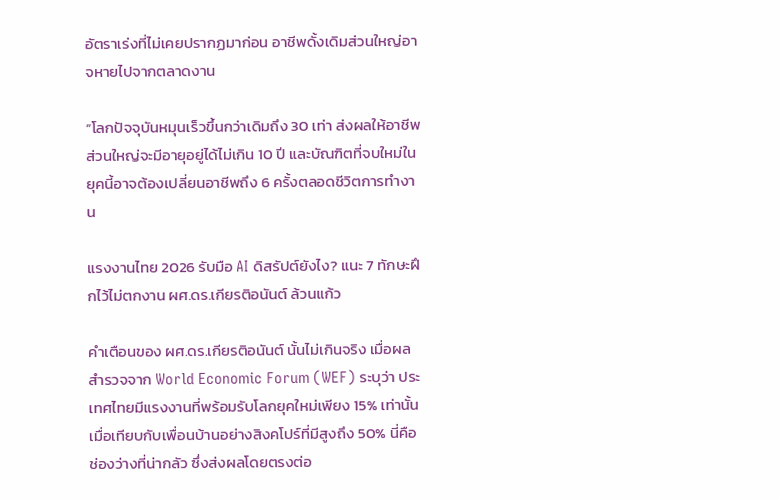อัตราเร่งที่ไม่เคยปรากฏมาก่อน อาชีพดั้งเดิมส่วนใหญ่อาจหายไปจากตลาดงาน

“โลกปัจจุบันหมุนเร็วขึ้นกว่าเดิมถึง 30 เท่า ส่งผลให้อาชีพส่วนใหญ่จะมีอายุอยู่ได้ไม่เกิน 10 ปี และบัณฑิตที่จบใหม่ในยุคนี้อาจต้องเปลี่ยนอาชีพถึง 6 ครั้งตลอดชีวิตการทำงาน

แรงงานไทย 2026 รับมือ AI ดิสรัปต์ยังไง? แนะ 7 ทักษะฝึกไว้ไม่ตกงาน ผศ.ดร.เกียรติอนันต์ ล้วนแก้ว

คำเตือนของ ผศ.ดร.เกียรติอนันต์ นั้นไม่เกินจริง เมื่อผลสำรวจจาก World Economic Forum (WEF) ระบุว่า ประเทศไทยมีแรงงานที่พร้อมรับโลกยุคใหม่เพียง 15% เท่านั้น เมื่อเทียบกับเพื่อนบ้านอย่างสิงคโปร์ที่มีสูงถึง 50% นี่คือช่องว่างที่น่ากลัว ซึ่งส่งผลโดยตรงต่อ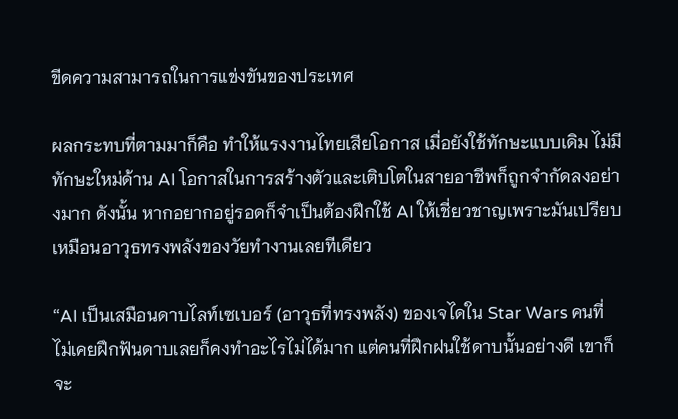ขีดความสามารถในการแข่งขันของประเทศ

ผลกระทบที่ตามมาก็คือ ทำให้แรงงานไทยเสียโอกาส เมื่อยังใช้ทักษะแบบเดิม ไม่มีทักษะใหม่ด้าน AI โอกาสในการสร้างตัวและเติบโตในสายอาชีพก็ถูกจำกัดลงอย่างมาก ดังนั้น หากอยากอยู่รอดก็จำเป็นต้องฝึกใช้ AI ให้เชี่ยวชาญเพราะมันเปรียบเหมือนอาวุธทรงพลังของวัยทำงานเลยทีเดียว

“AI เป็นเสมือนดาบไลท์เซเบอร์ (อาวุธที่ทรงพลัง) ของเจไดใน Star Wars คนที่ไม่เคยฝึกฟันดาบเลยก็คงทำอะไรไม่ได้มาก แต่คนที่ฝึกฝนใช้ดาบนั้นอย่างดี เขาก็จะ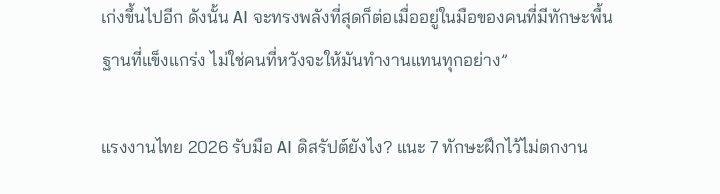เก่งขึ้นไปอีก ดังนั้น AI จะทรงพลังที่สุดก็ต่อเมื่ออยู่ในมือของคนที่มีทักษะพื้นฐานที่แข็งแกร่ง ไม่ใช่คนที่หวังจะให้มันทำงานแทนทุกอย่าง”

แรงงานไทย 2026 รับมือ AI ดิสรัปต์ยังไง? แนะ 7 ทักษะฝึกไว้ไม่ตกงาน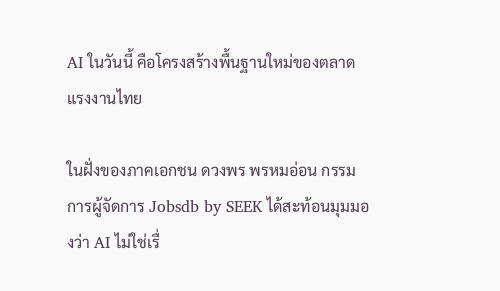AI ในวันนี้ คือโครงสร้างพื้นฐานใหม่ของตลาดแรงงานไทย

ในฝั่งของภาคเอกชน ดวงพร พรหมอ่อน กรรมการผู้จัดการ Jobsdb by SEEK ได้สะท้อนมุมมองว่า AI ไม่ใช่เรื่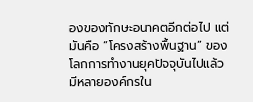องของทักษะอนาคตอีกต่อไป แต่มันคือ “โครงสร้างพื้นฐาน” ของโลกการทำงานยุคปัจจุบันไปแล้ว มีหลายองค์กรใน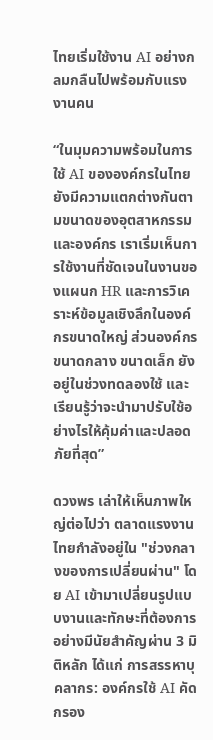ไทยเริ่มใช้งาน AI อย่างกลมกลืนไปพร้อมกับแรงงานคน

“ในมุมความพร้อมในการใช้ AI ขององค์กรในไทย ยังมีความแตกต่างกันตามขนาดของอุตสาหกรรมและองค์กร เราเริ่มเห็นการใช้งานที่ชัดเจนในงานของแผนก HR และการวิเคราะห์ข้อมูลเชิงลึกในองค์กรขนาดใหญ่ ส่วนองค์กรขนาดกลาง ขนาดเล็ก ยังอยู่ในช่วงทดลองใช้ และเรียนรู้ว่าจะนำมาปรับใช้อย่างไรให้คุ้มค่าและปลอดภัยที่สุด”

ดวงพร เล่าให้เห็นภาพใหญ่ต่อไปว่า ตลาดแรงงานไทยกำลังอยู่ใน "ช่วงกลางของการเปลี่ยนผ่าน" โดย AI เข้ามาเปลี่ยนรูปแบบงานและทักษะที่ต้องการอย่างมีนัยสำคัญผ่าน 3 มิติหลัก ได้แก่ การสรรหาบุคลากร: องค์กรใช้ AI คัดกรอง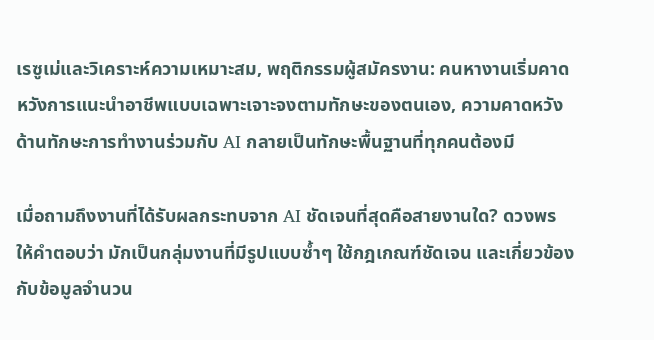เรซูเม่และวิเคราะห์ความเหมาะสม, พฤติกรรมผู้สมัครงาน: คนหางานเริ่มคาดหวังการแนะนำอาชีพแบบเฉพาะเจาะจงตามทักษะของตนเอง, ความคาดหวังด้านทักษะการทำงานร่วมกับ AI กลายเป็นทักษะพื้นฐานที่ทุกคนต้องมี

เมื่อถามถึงงานที่ได้รับผลกระทบจาก AI ชัดเจนที่สุดคือสายงานใด? ดวงพร ให้คำตอบว่า มักเป็นกลุ่มงานที่มีรูปแบบซ้ำๆ ใช้กฎเกณฑ์ชัดเจน และเกี่ยวข้องกับข้อมูลจำนวน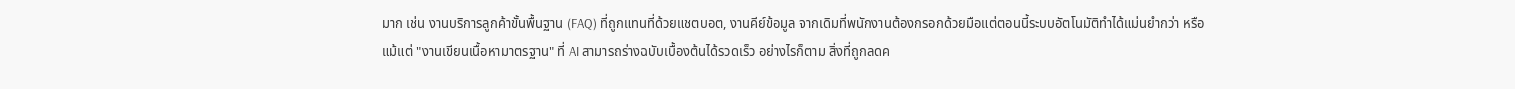มาก เช่น งานบริการลูกค้าขั้นพื้นฐาน (FAQ) ที่ถูกแทนที่ด้วยแชตบอต, งานคีย์ข้อมูล จากเดิมที่พนักงานต้องกรอกด้วยมือแต่ตอนนี้ระบบอัตโนมัติทำได้แม่นยำกว่า หรือแม้แต่ "งานเขียนเนื้อหามาตรฐาน" ที่ AI สามารถร่างฉบับเบื้องต้นได้รวดเร็ว อย่างไรก็ตาม สิ่งที่ถูกลดค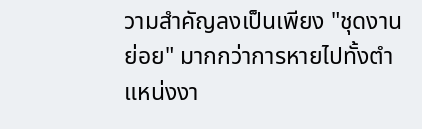วามสำคัญลงเป็นเพียง "ชุดงานย่อย" มากกว่าการหายไปทั้งตำแหน่งงา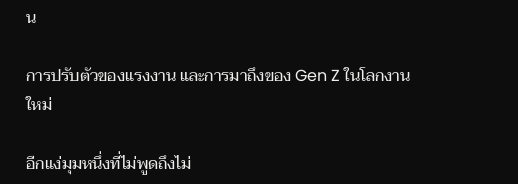น

การปรับตัวของแรงงาน และการมาถึงของ Gen Z ในโลกงานใหม่

อีกแง่มุมหนึ่งที่ไม่พูดถึงไม่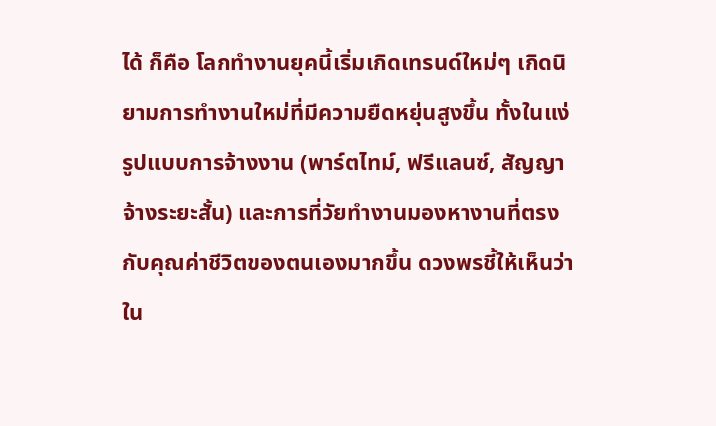ได้ ก็คือ โลกทำงานยุคนี้เริ่มเกิดเทรนด์ใหม่ๆ เกิดนิยามการทำงานใหม่ที่มีความยืดหยุ่นสูงขึ้น ทั้งในแง่รูปแบบการจ้างงาน (พาร์ตไทม์, ฟรีแลนซ์, สัญญาจ้างระยะสั้น) และการที่วัยทำงานมองหางานที่ตรงกับคุณค่าชีวิตของตนเองมากขึ้น ดวงพรชี้ให้เห็นว่า ใน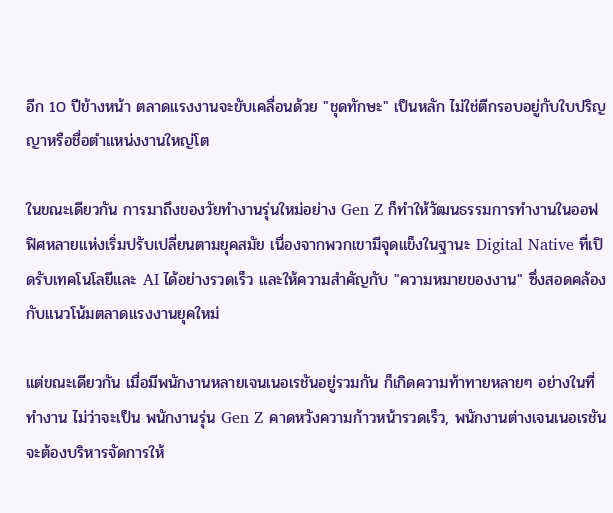อีก 10 ปีข้างหน้า ตลาดแรงงานจะขับเคลื่อนด้วย "ชุดทักษะ" เป็นหลัก ไม่ใช่ตีกรอบอยู่กับใบปริญญาหรือชื่อตำแหน่งงานใหญ่โต

ในขณะเดียวกัน การมาถึงของวัยทำงานรุ่นใหม่อย่าง Gen Z ก็ทำให้วัฒนธรรมการทำงานในออฟฟิศหลายแห่งเริ่มปรับเปลี่ยนตามยุคสมัย เนื่องจากพวกเขามีจุดแข็งในฐานะ Digital Native ที่เปิดรับเทคโนโลยีและ AI ได้อย่างรวดเร็ว และให้ความสำคัญกับ "ความหมายของงาน" ซึ่งสอดคล้องกับแนวโน้มตลาดแรงงานยุคใหม่

แต่ขณะเดียวกัน เมื่อมีพนักงานหลายเจนเนอเรชันอยู่รวมกัน ก็เกิดความท้าทายหลายๆ อย่างในที่ทำงาน ไม่ว่าจะเป็น พนักงานรุ่น Gen Z คาดหวังความก้าวหน้ารวดเร็ว, พนักงานต่างเจนเนอเรชัน จะต้องบริหารจัดการให้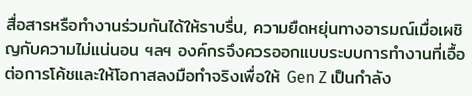สื่อสารหรือทำงานร่วมกันได้ให้ราบรื่น, ความยืดหยุ่นทางอารมณ์เมื่อเผชิญกับความไม่แน่นอน ฯลฯ องค์กรจึงควรออกแบบระบบการทำงานที่เอื้อต่อการโค้ชและให้โอกาสลงมือทำจริงเพื่อให้ Gen Z เป็นกำลัง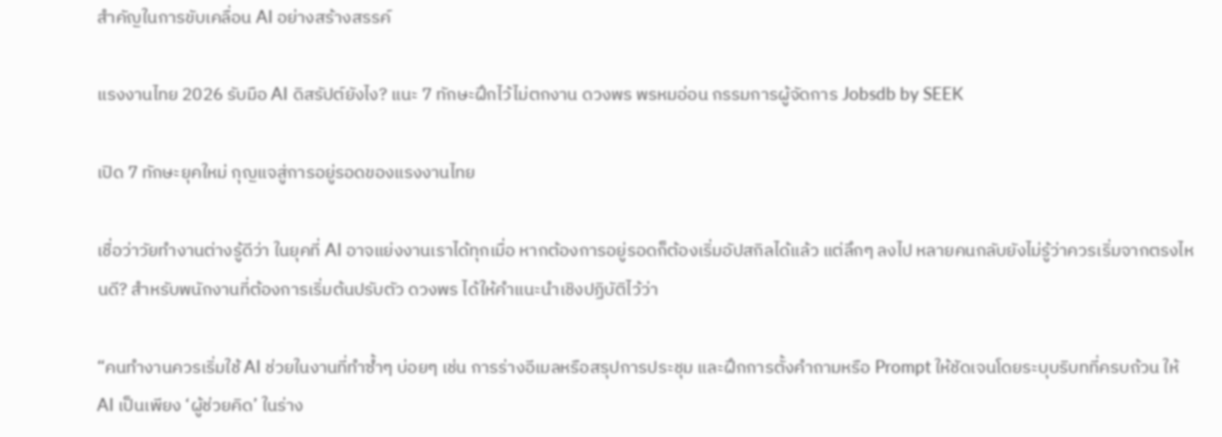สำคัญในการขับเคลื่อน AI อย่างสร้างสรรค์

แรงงานไทย 2026 รับมือ AI ดิสรัปต์ยังไง? แนะ 7 ทักษะฝึกไว้ไม่ตกงาน ดวงพร พรหมอ่อน กรรมการผู้จัดการ Jobsdb by SEEK

เปิด 7 ทักษะยุคใหม่ กุญแจสู่การอยู่รอดของแรงงานไทย

เชื่อว่าวัยทำงานต่างรู้ดีว่า ในยุคที่ AI อาจแย่งงานเราได้ทุกเมื่อ หากต้องการอยู่รอดก็ต้องเริ่มอัปสกิลได้แล้ว แต่ลึกๆ ลงไป หลายคนกลับยังไม่รู้ว่าควรเริ่มจากตรงไหนดี? สำหรับพนักงานที่ต้องการเริ่มต้นปรับตัว ดวงพร ได้ให้คำแนะนำเชิงปฏิบัติไว้ว่า

“คนทำงานควรเริ่มใช้ AI ช่วยในงานที่ทำซ้ำๆ บ่อยๆ เช่น การร่างอีเมลหรือสรุปการประชุม และฝึกการตั้งคำถามหรือ Prompt ให้ชัดเจนโดยระบุบริบทที่ครบถ้วน ให้ AI เป็นเพียง ‘ผู้ช่วยคิด’ ในร่าง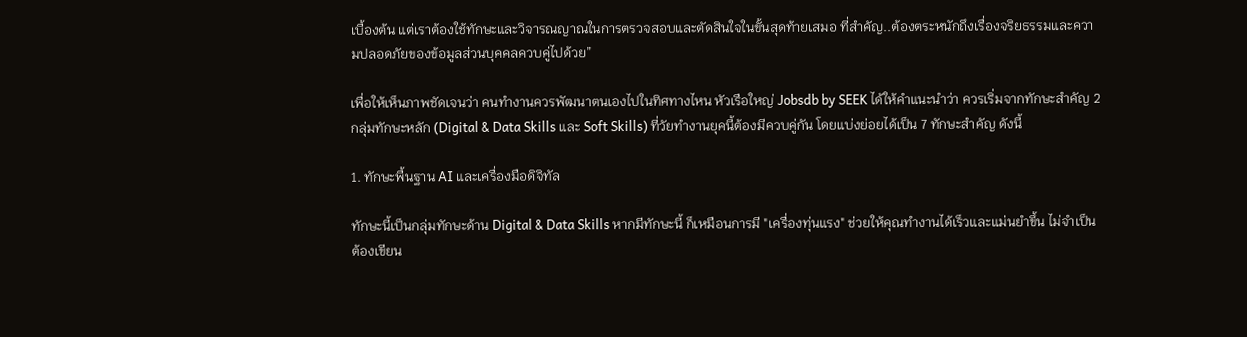เบื้องต้น แต่เราต้องใช้ทักษะและวิจารณญาณในการตรวจสอบและตัดสินใจในขั้นสุดท้ายเสมอ ที่สำคัญ..ต้องตระหนักถึงเรื่องจริยธรรมและความปลอดภัยของข้อมูลส่วนบุคคลควบคู่ไปด้วย”

เพื่อให้เห็นภาพชัดเจนว่า คนทำงานควรพัฒนาตนเองไปในทิศทางไหน หัวเรือใหญ่ Jobsdb by SEEK ได้ให้คำแนะนำว่า ควรเริ่มจากทักษะสำคัญ 2 กลุ่มทักษะหลัก (Digital & Data Skills และ Soft Skills) ที่วัยทำงานยุคนี้ต้องมีควบคู่กัน โดยแบ่งย่อยได้เป็น 7 ทักษะสำคัญ ดังนี้

1. ทักษะพื้นฐาน AI และเครื่องมือดิจิทัล

ทักษะนี้เป็นกลุ่มทักษะด้าน Digital & Data Skills หากมีทักษะนี้ ก็เหมือนการมี "เครื่องทุ่นแรง" ช่วยให้คุณทำงานได้เร็วและแม่นยำขึ้น ไม่จำเป็นต้องเขียน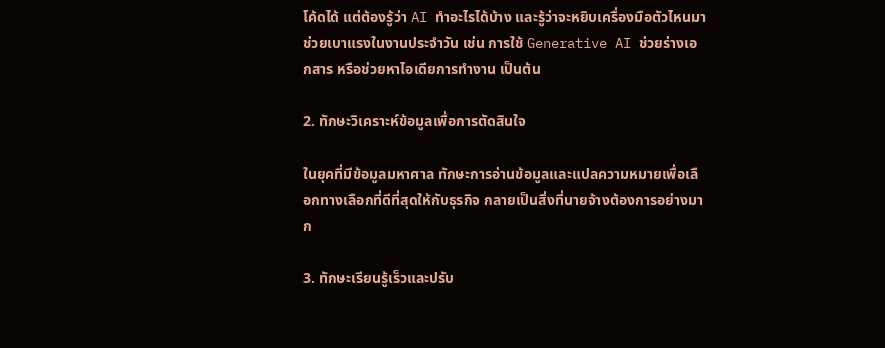โค้ดได้ แต่ต้องรู้ว่า AI ทำอะไรได้บ้าง และรู้ว่าจะหยิบเครื่องมือตัวไหนมาช่วยเบาแรงในงานประจำวัน เช่น การใช้ Generative AI ช่วยร่างเอกสาร หรือช่วยหาไอเดียการทำงาน เป็นต้น

2. ทักษะวิเคราะห์ข้อมูลเพื่อการตัดสินใจ

ในยุคที่มีข้อมูลมหาศาล ทักษะการอ่านข้อมูลและแปลความหมายเพื่อเลือกทางเลือกที่ดีที่สุดให้กับธุรกิจ กลายเป็นสิ่งที่นายจ้างต้องการอย่างมาก

3. ทักษะเรียนรู้เร็วและปรับ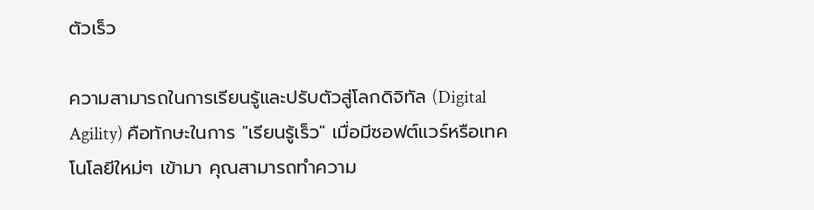ตัวเร็ว

ความสามารถในการเรียนรู้และปรับตัวสู่โลกดิจิทัล (Digital Agility) คือทักษะในการ "เรียนรู้เร็ว" เมื่อมีซอฟต์แวร์หรือเทคโนโลยีใหม่ๆ เข้ามา คุณสามารถทำความ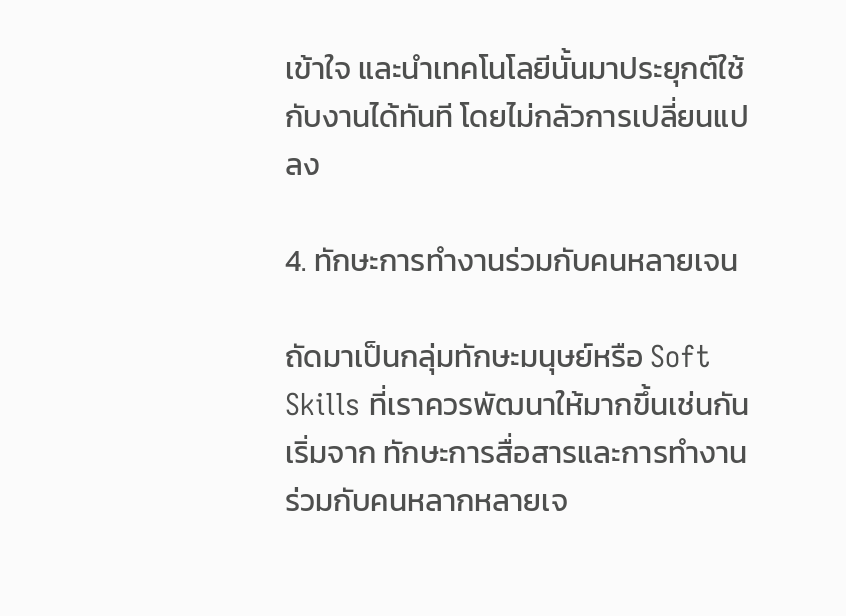เข้าใจ และนำเทคโนโลยีนั้นมาประยุกต์ใช้กับงานได้ทันที โดยไม่กลัวการเปลี่ยนแปลง

4. ทักษะการทำงานร่วมกับคนหลายเจน

ถัดมาเป็นกลุ่มทักษะมนุษย์หรือ Soft Skills ที่เราควรพัฒนาให้มากขึ้นเช่นกัน เริ่มจาก ทักษะการสื่อสารและการทำงานร่วมกับคนหลากหลายเจ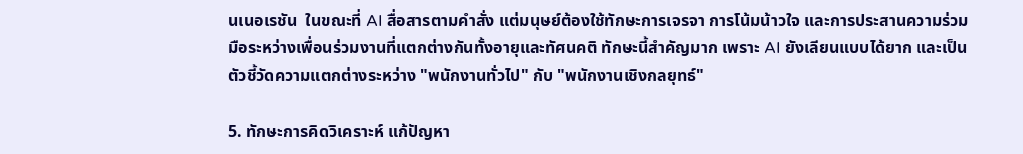นเนอเรชัน  ในขณะที่ AI สื่อสารตามคำสั่ง แต่มนุษย์ต้องใช้ทักษะการเจรจา การโน้มน้าวใจ และการประสานความร่วมมือระหว่างเพื่อนร่วมงานที่แตกต่างกันทั้งอายุและทัศนคติ ทักษะนี้สำคัญมาก เพราะ AI ยังเลียนแบบได้ยาก และเป็นตัวชี้วัดความแตกต่างระหว่าง "พนักงานทั่วไป" กับ "พนักงานเชิงกลยุทธ์"

5. ทักษะการคิดวิเคราะห์ แก้ปัญหา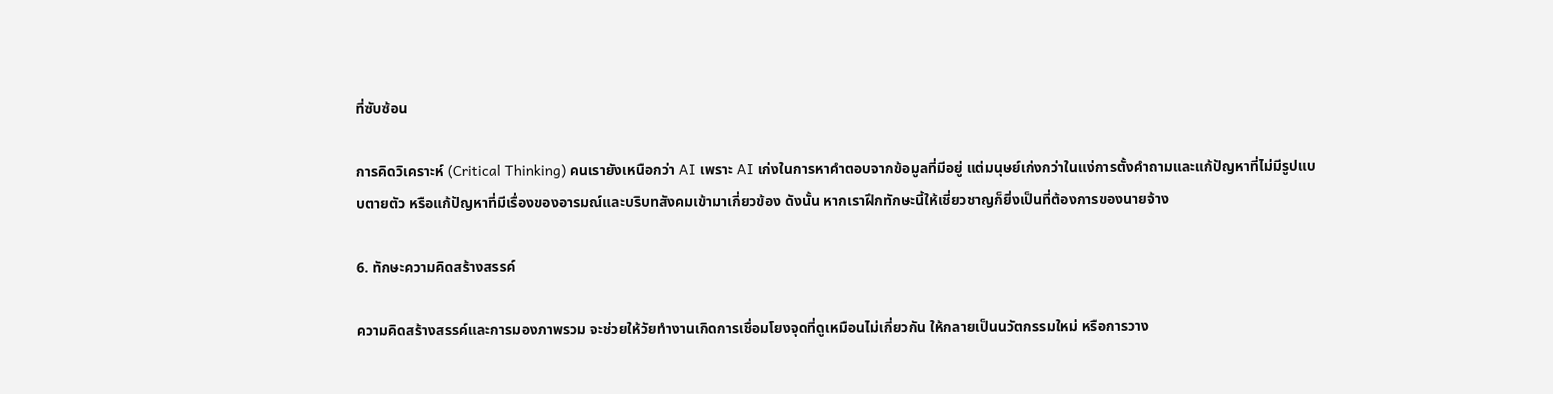ที่ซับซ้อน

การคิดวิเคราะห์ (Critical Thinking) คนเรายังเหนือกว่า AI เพราะ AI เก่งในการหาคำตอบจากข้อมูลที่มีอยู่ แต่มนุษย์เก่งกว่าในแง่การตั้งคำถามและแก้ปัญหาที่ไม่มีรูปแบบตายตัว หรือแก้ปัญหาที่มีเรื่องของอารมณ์และบริบทสังคมเข้ามาเกี่ยวข้อง ดังนั้น หากเราฝึกทักษะนี้ให้เชี่ยวชาญก็ยิ่งเป็นที่ต้องการของนายจ้าง

6. ทักษะความคิดสร้างสรรค์

ความคิดสร้างสรรค์และการมองภาพรวม จะช่วยให้วัยทำงานเกิดการเชื่อมโยงจุดที่ดูเหมือนไม่เกี่ยวกัน ให้กลายเป็นนวัตกรรมใหม่ หรือการวาง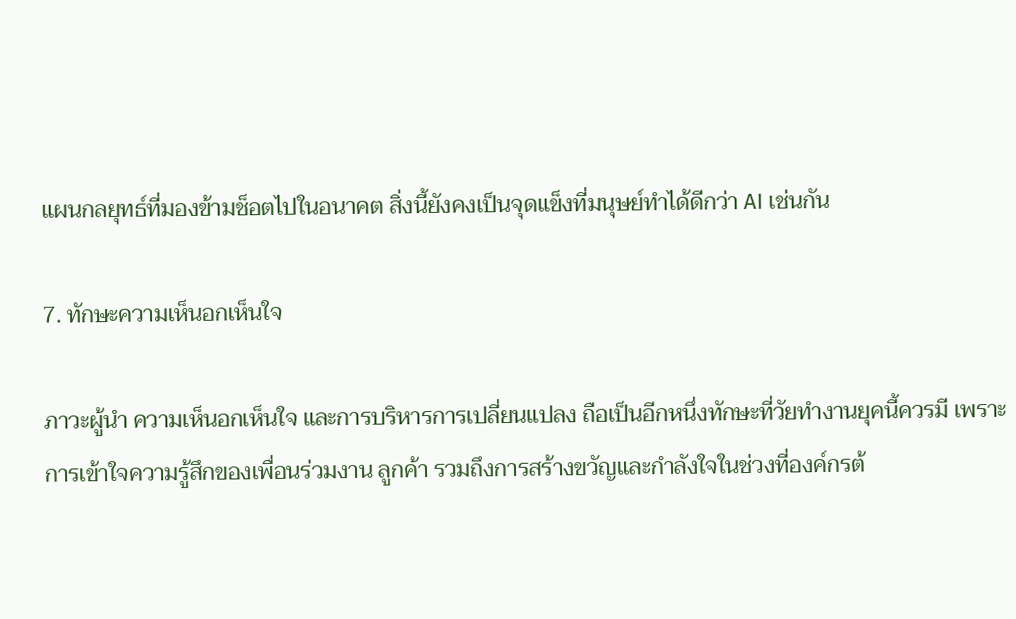แผนกลยุทธ์ที่มองข้ามช็อตไปในอนาคต สิ่งนี้ยังคงเป็นจุดแข็งที่มนุษย์ทำได้ดีกว่า AI เช่นกัน

7. ทักษะความเห็นอกเห็นใจ

ภาวะผู้นำ ความเห็นอกเห็นใจ และการบริหารการเปลี่ยนแปลง ถือเป็นอีกหนึ่งทักษะที่วัยทำงานยุคนี้ควรมี เพราะการเข้าใจความรู้สึกของเพื่อนร่วมงาน ลูกค้า รวมถึงการสร้างขวัญและกำลังใจในช่วงที่องค์กรต้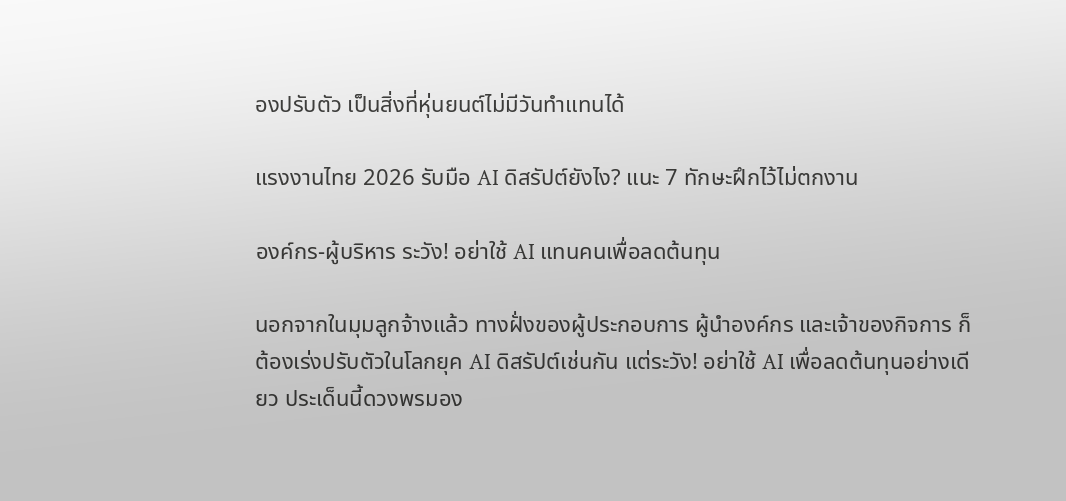องปรับตัว เป็นสิ่งที่หุ่นยนต์ไม่มีวันทำแทนได้

แรงงานไทย 2026 รับมือ AI ดิสรัปต์ยังไง? แนะ 7 ทักษะฝึกไว้ไม่ตกงาน

องค์กร-ผู้บริหาร ระวัง! อย่าใช้ AI แทนคนเพื่อลดต้นทุน

นอกจากในมุมลูกจ้างแล้ว ทางฝั่งของผู้ประกอบการ ผู้นำองค์กร และเจ้าของกิจการ ก็ต้องเร่งปรับตัวในโลกยุค AI ดิสรัปต์เช่นกัน แต่ระวัง! อย่าใช้ AI เพื่อลดต้นทุนอย่างเดียว ประเด็นนี้ดวงพรมอง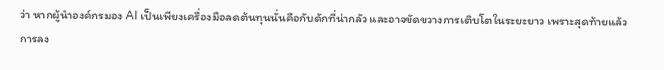ว่า หากผู้นำองค์กรมอง AI เป็นเพียงเครื่องมือลดต้นทุนนั่นคือกับดักที่น่ากลัว และอาจขัดขวางการเติบโตในระยะยาว เพราะสุดท้ายแล้วการลง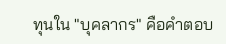ทุนใน "บุคลากร" คือคำตอบ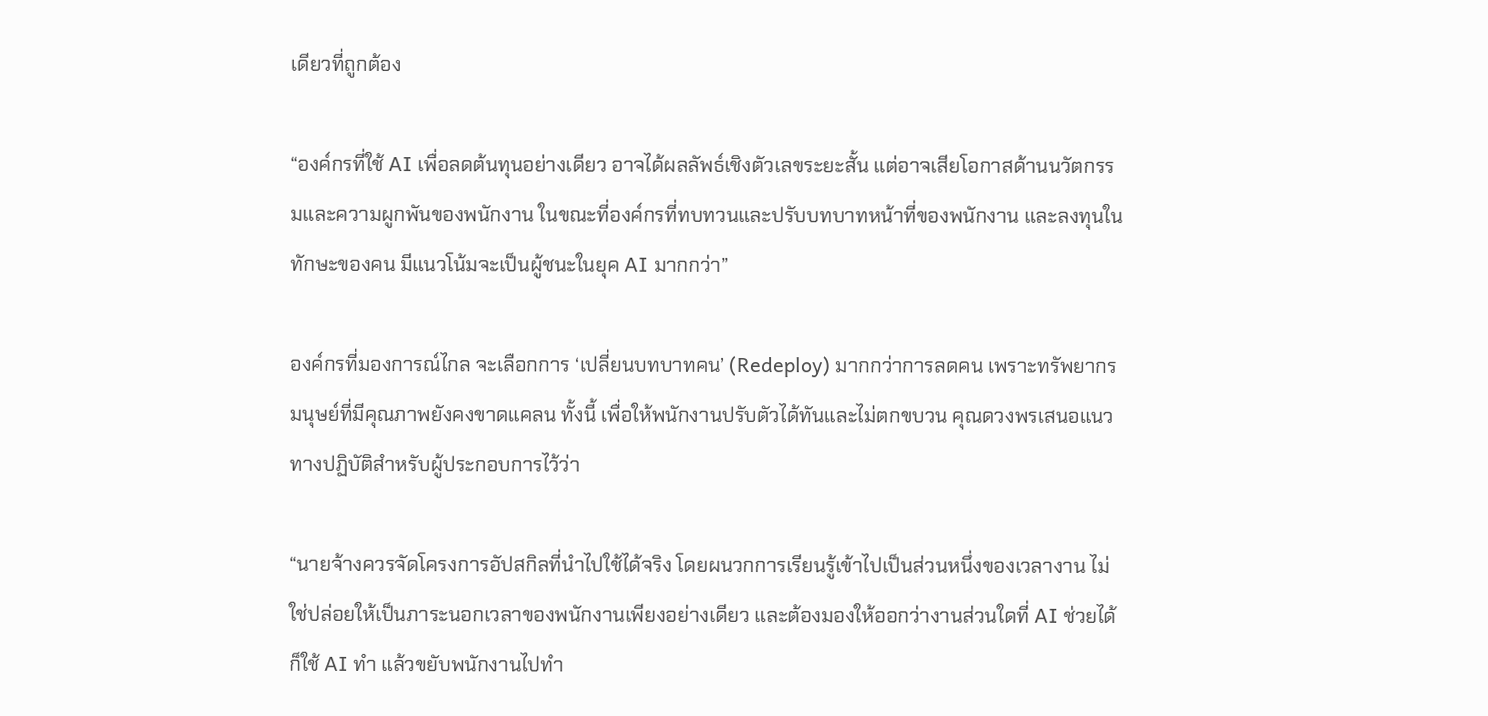เดียวที่ถูกต้อง

“องค์กรที่ใช้ AI เพื่อลดต้นทุนอย่างเดียว อาจได้ผลลัพธ์เชิงตัวเลขระยะสั้น แต่อาจเสียโอกาสด้านนวัตกรรมและความผูกพันของพนักงาน ในขณะที่องค์กรที่ทบทวนและปรับบทบาทหน้าที่ของพนักงาน และลงทุนในทักษะของคน มีแนวโน้มจะเป็นผู้ชนะในยุค AI มากกว่า”

องค์กรที่มองการณ์ไกล จะเลือกการ ‘เปลี่ยนบทบาทคน’ (Redeploy) มากกว่าการลดคน เพราะทรัพยากรมนุษย์ที่มีคุณภาพยังคงขาดแคลน ทั้งนี้ เพื่อให้พนักงานปรับตัวได้ทันและไม่ตกขบวน คุณดวงพรเสนอแนวทางปฏิบัติสำหรับผู้ประกอบการไว้ว่า

“นายจ้างควรจัดโครงการอัปสกิลที่นำไปใช้ได้จริง โดยผนวกการเรียนรู้เข้าไปเป็นส่วนหนึ่งของเวลางาน ไม่ใช่ปล่อยให้เป็นภาระนอกเวลาของพนักงานเพียงอย่างเดียว และต้องมองให้ออกว่างานส่วนใดที่ AI ช่วยได้ ก็ใช้ AI ทำ แล้วขยับพนักงานไปทำ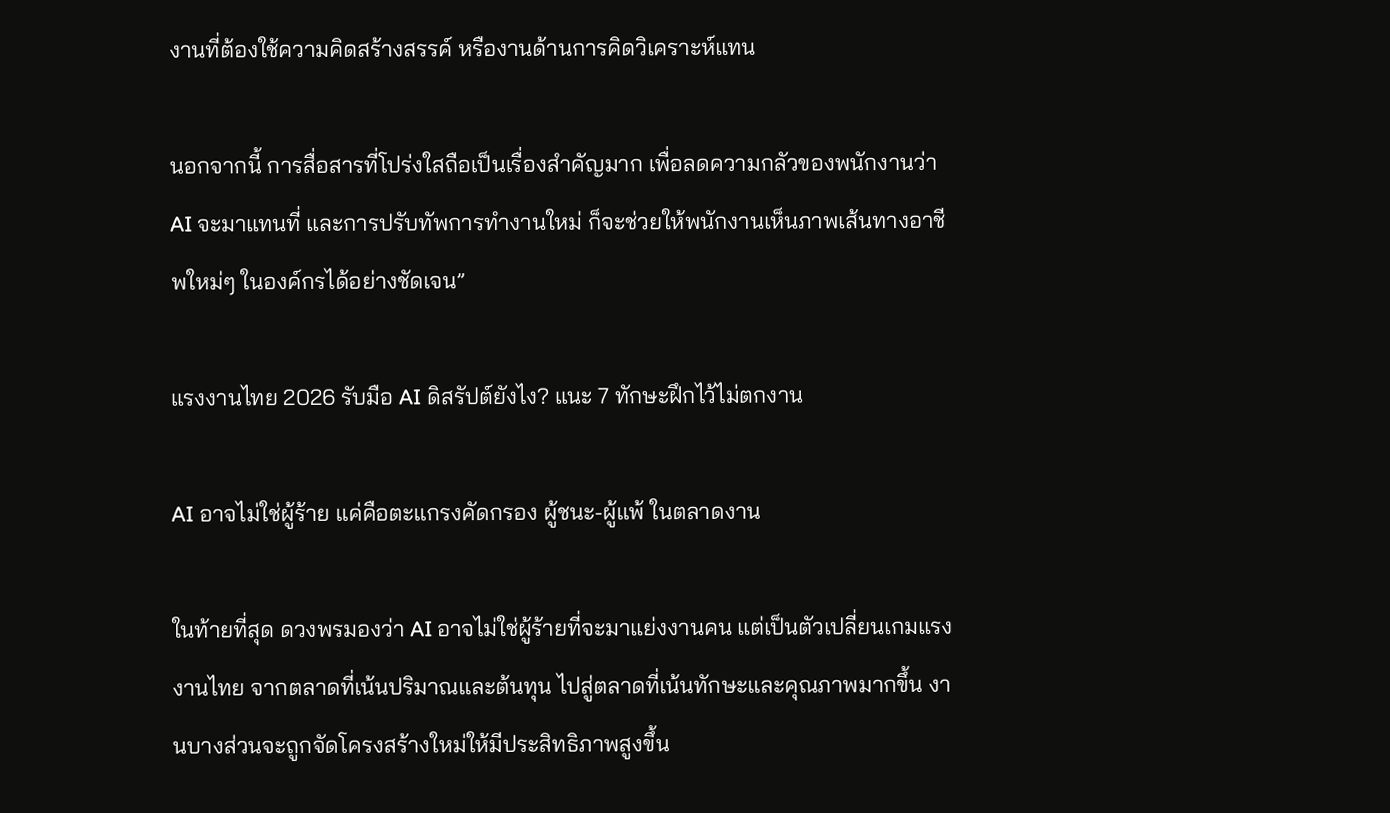งานที่ต้องใช้ความคิดสร้างสรรค์ หรืองานด้านการคิดวิเคราะห์แทน

นอกจากนี้ การสื่อสารที่โปร่งใสถือเป็นเรื่องสำคัญมาก เพื่อลดความกลัวของพนักงานว่า AI จะมาแทนที่ และการปรับทัพการทำงานใหม่ ก็จะช่วยให้พนักงานเห็นภาพเส้นทางอาชีพใหม่ๆ ในองค์กรได้อย่างชัดเจน”

แรงงานไทย 2026 รับมือ AI ดิสรัปต์ยังไง? แนะ 7 ทักษะฝึกไว้ไม่ตกงาน

AI อาจไม่ใช่ผู้ร้าย แค่คือตะแกรงคัดกรอง ผู้ชนะ-ผู้แพ้ ในตลาดงาน

ในท้ายที่สุด ดวงพรมองว่า AI อาจไม่ใช่ผู้ร้ายที่จะมาแย่งงานคน แต่เป็นตัวเปลี่ยนเกมแรงงานไทย จากตลาดที่เน้นปริมาณและต้นทุน ไปสู่ตลาดที่เน้นทักษะและคุณภาพมากขึ้น งานบางส่วนจะถูกจัดโครงสร้างใหม่ให้มีประสิทธิภาพสูงขึ้น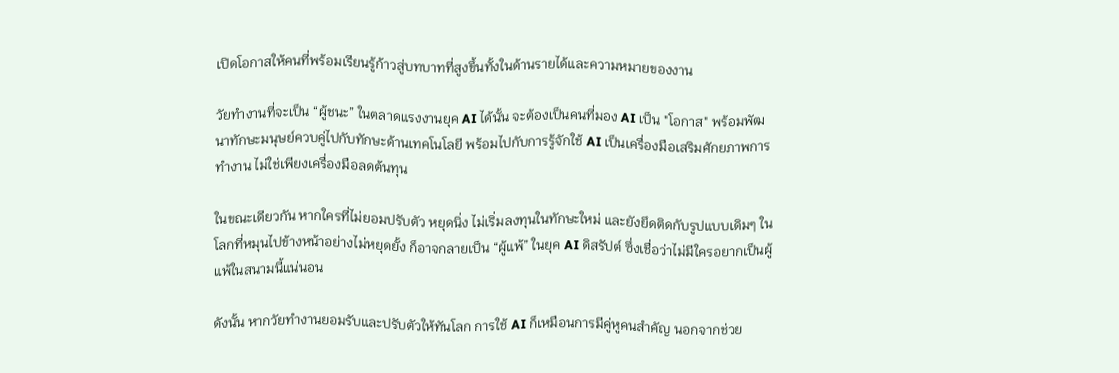เปิดโอกาสให้คนที่พร้อมเรียนรู้ก้าวสู่บทบาทที่สูงขึ้นทั้งในด้านรายได้และความหมายของงาน

วัยทำงานที่จะเป็น “ผู้ชนะ” ในตลาดแรงงานยุค AI ได้นั้น จะต้องเป็นคนที่มอง AI เป็น "โอกาส" พร้อมพัฒนาทักษะมนุษย์ควบคู่ไปกับทักษะด้านเทคโนโลยี พร้อมไปกับการรู้จักใช้ AI เป็นเครื่องมือเสริมศักยภาพการทำงาน ไม่ใช่เพียงเครื่องมือลดต้นทุน

ในขณะเดียวกัน หากใครที่ไม่ยอมปรับตัว หยุดนิ่ง ไม่เริ่มลงทุนในทักษะใหม่ และยังยึดติดกับรูปแบบเดิมๆ ในโลกที่หมุนไปข้างหน้าอย่างไม่หยุดยั้ง ก็อาจกลายเป็น “ผู้แพ้” ในยุค AI ดิสรัปต์ ซึ่งเชื่อว่าไม่มีใครอยากเป็นผู้แพ้ในสนามนี้แน่นอน

ดังนั้น หากวัยทำงานยอมรับและปรับตัวให้ทันโลก การใช้ AI ก็เหมือนการมีคู่หูคนสำคัญ นอกจากช่วย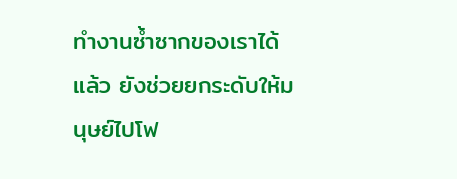ทำงานซ้ำซากของเราได้แล้ว ยังช่วยยกระดับให้มนุษย์ไปโฟ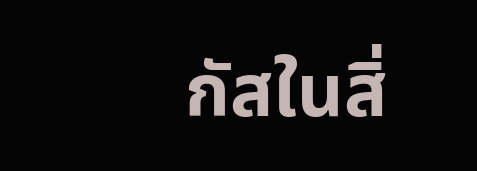กัสในสิ่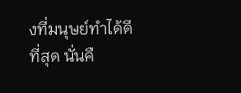งที่มนุษย์ทำได้ดีที่สุด นั่นคื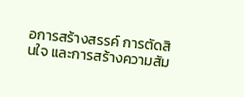อการสร้างสรรค์ การตัดสินใจ และการสร้างความสัม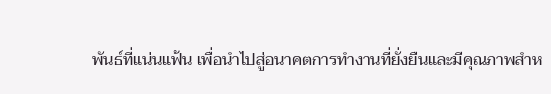พันธ์ที่แน่นแฟ้น เพื่อนำไปสู่อนาคตการทำงานที่ยั่งยืนและมีคุณภาพสำห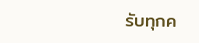รับทุกค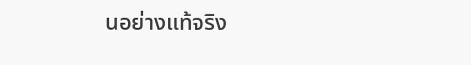นอย่างแท้จริง